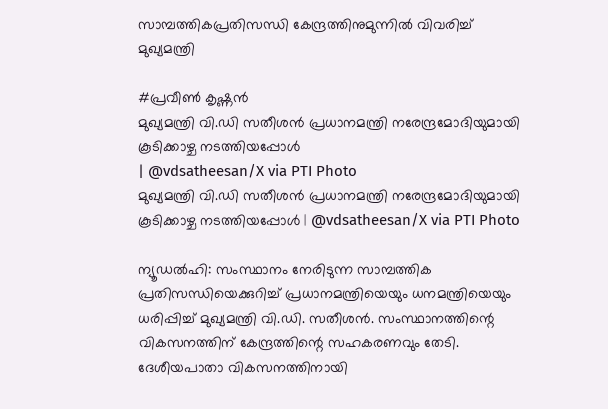സാമ്പത്തികപ്രതിസന്ധി കേന്ദ്രത്തിനുമുന്നിൽ വിവരിച്ച് മുഖ്യമന്ത്രി

#പ്രവീൺ കൃഷ്ണൻ
മുഖ്യമന്ത്രി വി.ഡി സതീശന്‍ പ്രധാനമന്ത്രി നരേന്ദ്രമോദിയുമായി കൂടിക്കാഴ്ച നടത്തിയപ്പോള്‍
| @vdsatheesan/X via PTI Photo
മുഖ്യമന്ത്രി വി.ഡി സതീശന്‍ പ്രധാനമന്ത്രി നരേന്ദ്രമോദിയുമായി കൂടിക്കാഴ്ച നടത്തിയപ്പോള്‍ | @vdsatheesan/X via PTI Photo

ന്യൂഡൽഹി: സംസ്ഥാനം നേരിടുന്ന സാമ്പത്തിക പ്രതിസന്ധിയെക്കുറിച്ച് പ്രധാനമന്ത്രിയെയും ധനമന്ത്രിയെയും ധരിപ്പിച്ച് മുഖ്യമന്ത്രി വി.ഡി. സതീശൻ. സംസ്ഥാനത്തിന്റെ വികസനത്തിന് കേന്ദ്രത്തിന്റെ സഹകരണവും തേടി. ദേശീയപാതാ വികസനത്തിനായി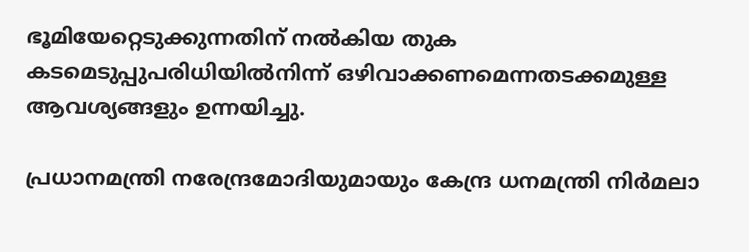ഭൂമിയേറ്റെടുക്കുന്നതിന് നൽകിയ തുക കടമെടുപ്പുപരിധിയിൽനിന്ന്‌ ഒഴിവാക്കണമെന്നതടക്കമുള്ള ആവശ്യങ്ങളും ഉന്നയിച്ചു.

പ്രധാനമന്ത്രി നരേന്ദ്രമോദിയുമായും കേന്ദ്ര ധനമന്ത്രി നിർമലാ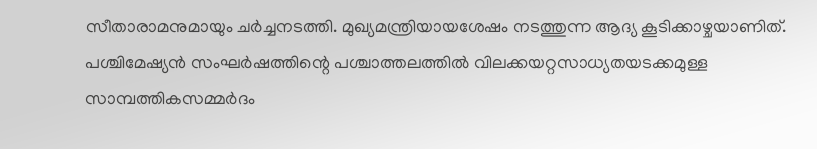സീതാരാമനുമായും ചർച്ചനടത്തി. മുഖ്യമന്ത്രിയായശേഷം നടത്തുന്ന ആദ്യ കൂടിക്കാഴ്ചയാണിത്. പശ്ചിമേഷ്യൻ സംഘർഷത്തിന്റെ പശ്ചാത്തലത്തിൽ വിലക്കയറ്റസാധ്യതയടക്കമുള്ള സാമ്പത്തികസമ്മർദം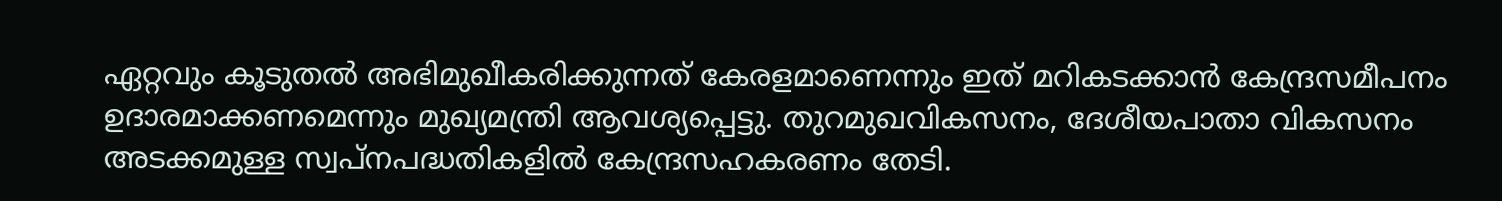ഏറ്റവും കൂടുതൽ അഭിമുഖീകരിക്കുന്നത് കേരളമാണെന്നും ഇത് മറികടക്കാൻ കേന്ദ്രസമീപനം ഉദാരമാക്കണമെന്നും മുഖ്യമന്ത്രി ആവശ്യപ്പെട്ടു. തുറമുഖവികസനം, ദേശീയപാതാ വികസനം അടക്കമുള്ള സ്വപ്നപദ്ധതികളിൽ കേന്ദ്രസഹകരണം തേടി.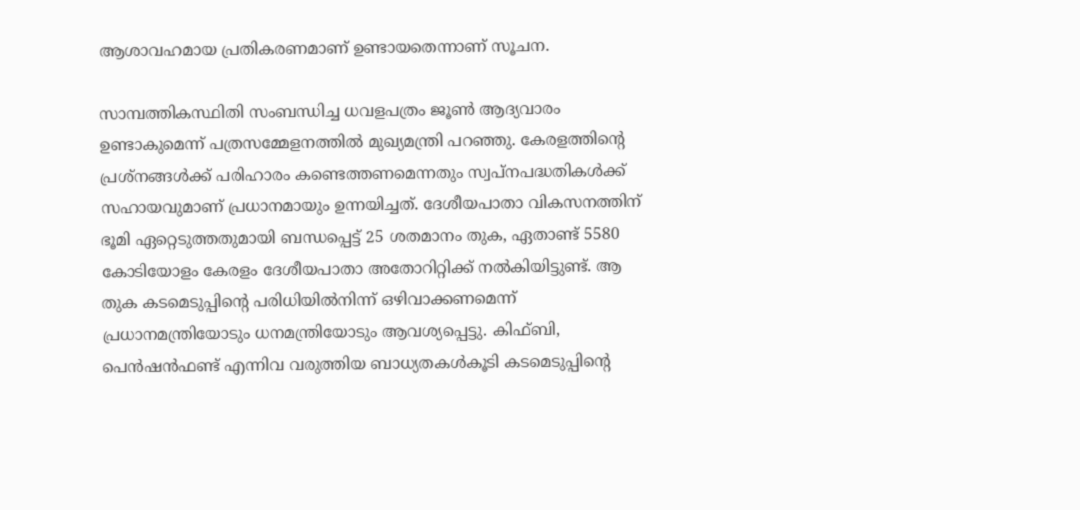ആശാവഹമായ പ്രതികരണമാണ്‌ ഉണ്ടായതെന്നാണ് സൂചന.

സാമ്പത്തികസ്ഥിതി സംബന്ധിച്ച ധവളപത്രം ജൂൺ ആദ്യവാരം ഉണ്ടാകുമെന്ന് പത്രസമ്മേളനത്തിൽ മുഖ്യമന്ത്രി പറഞ്ഞു. കേരളത്തിന്റെ പ്രശ്നങ്ങൾക്ക് പരിഹാരം കണ്ടെത്തണമെന്നതും സ്വപ്നപദ്ധതികൾക്ക് സഹായവുമാണ് പ്രധാനമായും ഉന്നയിച്ചത്. ദേശീയപാതാ വികസനത്തിന് ഭൂമി ഏറ്റെടുത്തതുമായി ബന്ധപ്പെട്ട് 25 ശതമാനം തുക, ഏതാണ്ട് 5580 കോടിയോളം കേരളം ദേശീയപാതാ അതോറിറ്റിക്ക് നൽകിയിട്ടുണ്ട്. ആ തുക കടമെടുപ്പിന്റെ പരിധിയിൽനിന്ന് ഒഴിവാക്കണമെന്ന് പ്രധാനമന്ത്രിയോടും ധനമന്ത്രിയോടും ആവശ്യപ്പെട്ടു. കിഫ്ബി, പെൻഷൻഫണ്ട് എന്നിവ വരുത്തിയ ബാധ്യതകൾകൂടി കടമെടുപ്പിന്റെ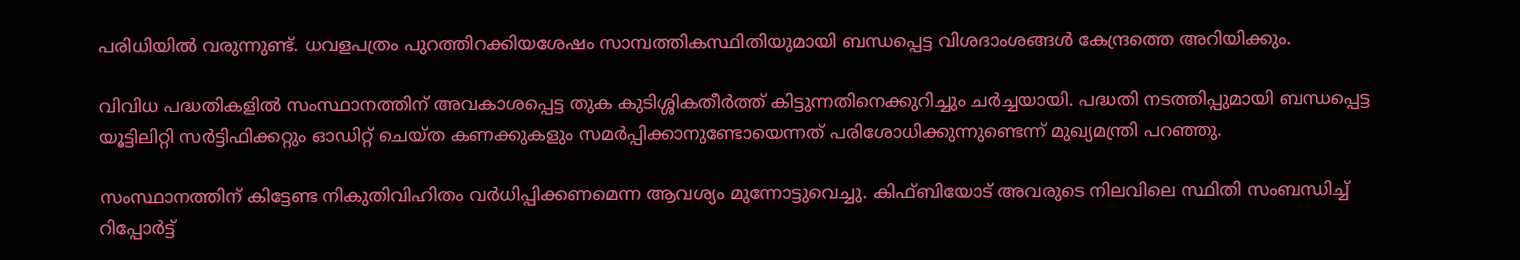പരിധിയിൽ വരുന്നുണ്ട്. ധവളപത്രം പുറത്തിറക്കിയശേഷം സാമ്പത്തികസ്ഥിതിയുമായി ബന്ധപ്പെട്ട വിശദാംശങ്ങൾ കേന്ദ്രത്തെ അറിയിക്കും.

വിവിധ പദ്ധതികളിൽ സംസ്ഥാനത്തിന് അവകാശപ്പെട്ട തുക കുടിശ്ശികതീർത്ത് കിട്ടുന്നതിനെക്കുറിച്ചും ചർച്ചയായി. പദ്ധതി നടത്തിപ്പുമായി ബന്ധപ്പെട്ട യൂട്ടിലിറ്റി സർട്ടിഫിക്കറ്റും ഓഡിറ്റ് ചെയ്ത കണക്കുകളും സമർപ്പിക്കാനുണ്ടോയെന്നത് പരിശോധിക്കുന്നുണ്ടെന്ന് മുഖ്യമന്ത്രി പറഞ്ഞു.

സംസ്ഥാനത്തിന് കിട്ടേണ്ട നികുതിവിഹിതം വർധിപ്പിക്കണമെന്ന ആവശ്യം മുന്നോട്ടുവെച്ചു. കിഫ്ബിയോട് അവരുടെ നിലവിലെ സ്ഥിതി സംബന്ധിച്ച് റിപ്പോർട്ട്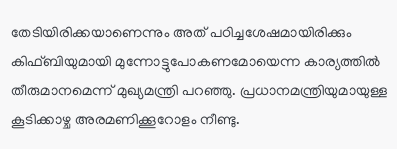തേടിയിരിക്കയാണെന്നും അത് പഠിച്ചശേഷമായിരിക്കും കിഫ്ബിയുമായി മുന്നോട്ടുപോകണമോയെന്ന കാര്യത്തിൽ തീരുമാനമെന്ന് മുഖ്യമന്ത്രി പറഞ്ഞു. പ്രധാനമന്ത്രിയുമായുള്ള കൂടിക്കാഴ്ച അരമണിക്കൂറോളം നീണ്ടു.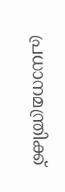പ്രധാനമന്ത്രിക്ക്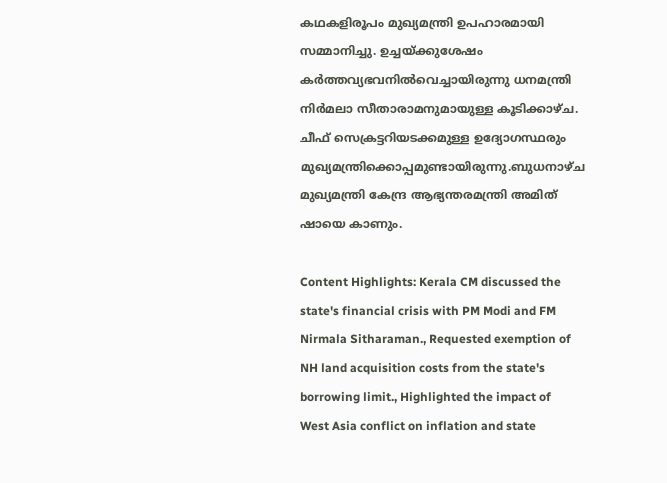കഥകളിരൂപം മുഖ്യമന്ത്രി ഉപഹാരമായി സമ്മാനിച്ചു. ഉച്ചയ്ക്കുശേഷം കർത്തവ്യഭവനിൽവെച്ചായിരുന്നു ധനമന്ത്രി നിർമലാ സീതാരാമനുമായുള്ള കൂടിക്കാഴ്ച. ചീഫ് സെക്രട്ടറിയടക്കമുള്ള ഉദ്യോഗസ്ഥരും മുഖ്യമന്ത്രിക്കൊപ്പമുണ്ടായിരുന്നു.ബുധനാഴ്ച മുഖ്യമന്ത്രി കേന്ദ്ര ആഭ്യന്തരമന്ത്രി അമിത് ഷായെ കാണും.

Content Highlights: Kerala CM discussed the state's financial crisis with PM Modi and FM Nirmala Sitharaman., Requested exemption of NH land acquisition costs from the state's borrowing limit., Highlighted the impact of West Asia conflict on inflation and state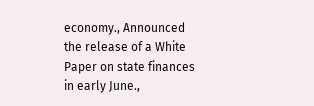economy., Announced the release of a White Paper on state finances in early June.,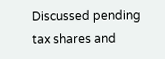Discussed pending tax shares and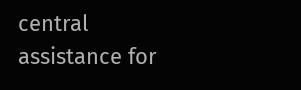central assistance for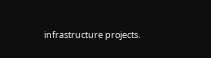infrastructure projects.